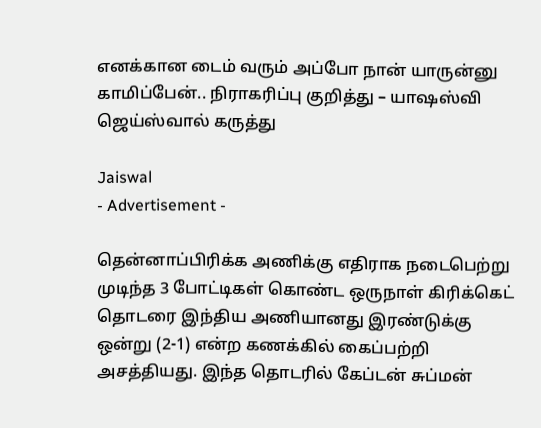எனக்கான டைம் வரும் அப்போ நான் யாருன்னு காமிப்பேன்.. நிராகரிப்பு குறித்து – யாஷஸ்வி ஜெய்ஸ்வால் கருத்து

Jaiswal
- Advertisement -

தென்னாப்பிரிக்க அணிக்கு எதிராக நடைபெற்று முடிந்த 3 போட்டிகள் கொண்ட ஒருநாள் கிரிக்கெட் தொடரை இந்திய அணியானது இரண்டுக்கு ஒன்று (2-1) என்ற கணக்கில் கைப்பற்றி அசத்தியது. இந்த தொடரில் கேப்டன் சுப்மன்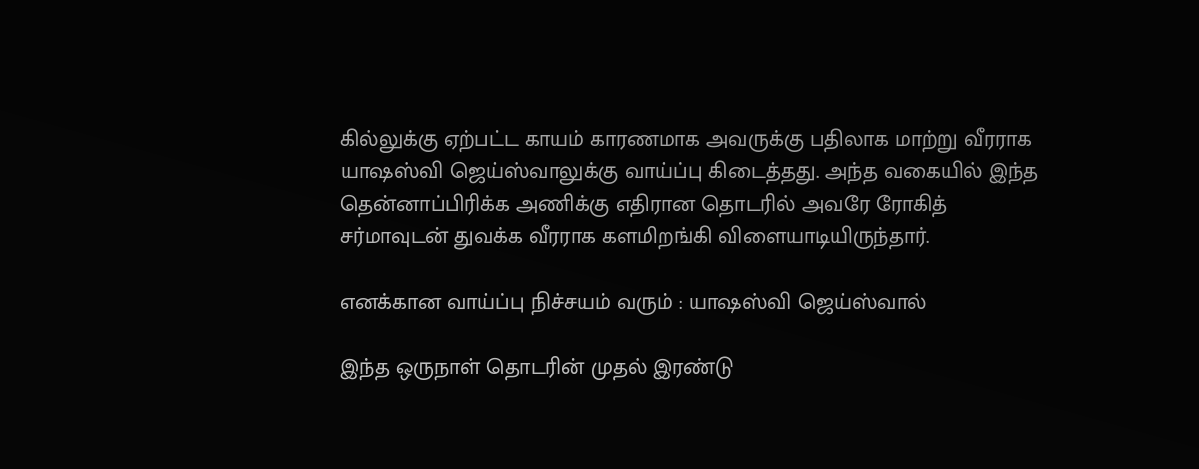கில்லுக்கு ஏற்பட்ட காயம் காரணமாக அவருக்கு பதிலாக மாற்று வீரராக யாஷஸ்வி ஜெய்ஸ்வாலுக்கு வாய்ப்பு கிடைத்தது. அந்த வகையில் இந்த தென்னாப்பிரிக்க அணிக்கு எதிரான தொடரில் அவரே ரோகித் சர்மாவுடன் துவக்க வீரராக களமிறங்கி விளையாடியிருந்தார்.

எனக்கான வாய்ப்பு நிச்சயம் வரும் : யாஷஸ்வி ஜெய்ஸ்வால்

இந்த ஒருநாள் தொடரின் முதல் இரண்டு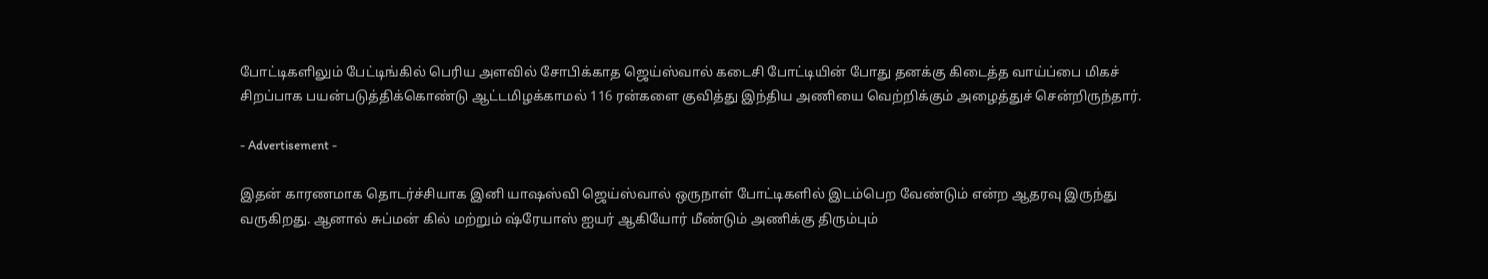போட்டிகளிலும் பேட்டிங்கில் பெரிய அளவில் சோபிக்காத ஜெய்ஸ்வால் கடைசி போட்டியின் போது தனக்கு கிடைத்த வாய்ப்பை மிகச் சிறப்பாக பயன்படுத்திக்கொண்டு ஆட்டமிழக்காமல் 116 ரன்களை குவித்து இந்திய அணியை வெற்றிக்கும் அழைத்துச் சென்றிருந்தார்.

- Advertisement -

இதன் காரணமாக தொடர்ச்சியாக இனி யாஷஸ்வி ஜெய்ஸ்வால் ஒருநாள் போட்டிகளில் இடம்பெற வேண்டும் என்ற ஆதரவு இருந்து வருகிறது. ஆனால் சுப்மன் கில் மற்றும் ஷ்ரேயாஸ் ஐயர் ஆகியோர் மீண்டும் அணிக்கு திரும்பும்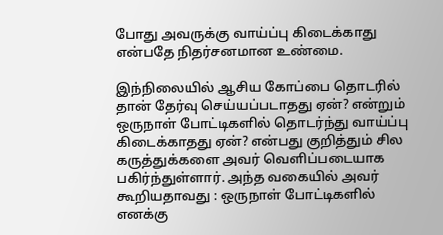போது அவருக்கு வாய்ப்பு கிடைக்காது என்பதே நிதர்சனமான உண்மை.

இந்நிலையில் ஆசிய கோப்பை தொடரில் தான் தேர்வு செய்யப்படாதது ஏன்? என்றும் ஒருநாள் போட்டிகளில் தொடர்ந்து வாய்ப்பு கிடைக்காதது ஏன்? என்பது குறித்தும் சில கருத்துக்களை அவர் வெளிப்படையாக பகிர்ந்துள்ளார். அந்த வகையில் அவர் கூறியதாவது : ஒருநாள் போட்டிகளில் எனக்கு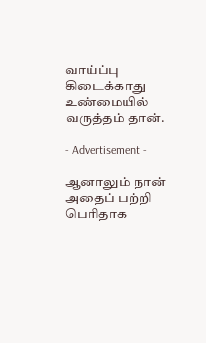வாய்ப்பு கிடைக்காது உண்மையில் வருத்தம் தான்.

- Advertisement -

ஆனாலும் நான் அதைப் பற்றி பெரிதாக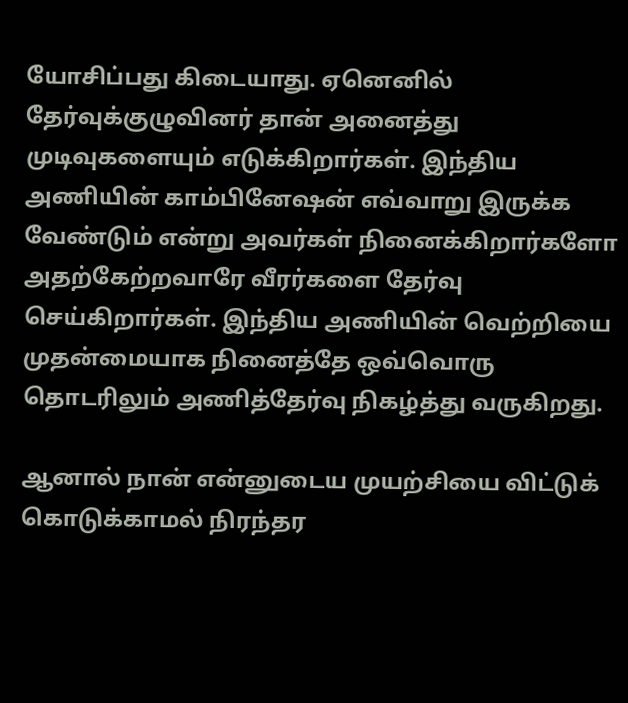யோசிப்பது கிடையாது. ஏனெனில் தேர்வுக்குழுவினர் தான் அனைத்து முடிவுகளையும் எடுக்கிறார்கள். இந்திய அணியின் காம்பினேஷன் எவ்வாறு இருக்க வேண்டும் என்று அவர்கள் நினைக்கிறார்களோ அதற்கேற்றவாரே வீரர்களை தேர்வு செய்கிறார்கள். இந்திய அணியின் வெற்றியை முதன்மையாக நினைத்தே ஒவ்வொரு தொடரிலும் அணித்தேர்வு நிகழ்த்து வருகிறது.

ஆனால் நான் என்னுடைய முயற்சியை விட்டுக் கொடுக்காமல் நிரந்தர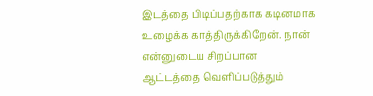இடத்தை பிடிப்பதற்காக கடினமாக உழைக்க காத்திருக்கிறேன். நான் என்னுடைய சிறப்பான ஆட்டத்தை வெளிப்படுத்தும்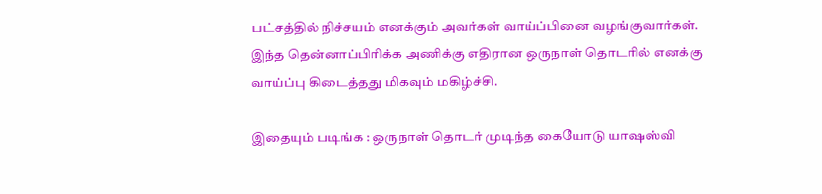பட்சத்தில் நிச்சயம் எனக்கும் அவர்கள் வாய்ப்பினை வழங்குவார்கள். இந்த தென்னாப்பிரிக்க அணிக்கு எதிரான ஒருநாள் தொடரில் எனக்கு வாய்ப்பு கிடைத்தது மிகவும் மகிழ்ச்சி.

இதையும் படிங்க : ஒருநாள் தொடர் முடிந்த கையோடு யாஷஸ்வி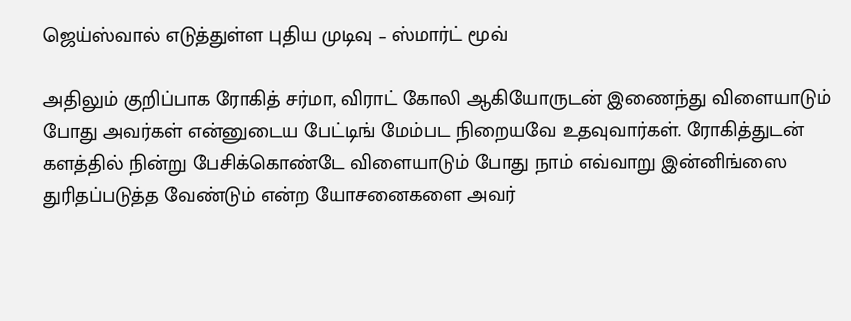ஜெய்ஸ்வால் எடுத்துள்ள புதிய முடிவு – ஸ்மார்ட் மூவ்

அதிலும் குறிப்பாக ரோகித் சர்மா, விராட் கோலி ஆகியோருடன் இணைந்து விளையாடும் போது அவர்கள் என்னுடைய பேட்டிங் மேம்பட நிறையவே உதவுவார்கள். ரோகித்துடன் களத்தில் நின்று பேசிக்கொண்டே விளையாடும் போது நாம் எவ்வாறு இன்னிங்ஸை துரிதப்படுத்த வேண்டும் என்ற யோசனைகளை அவர்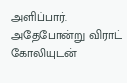அளிப்பார். அதேபோன்று விராட் கோலியுடன்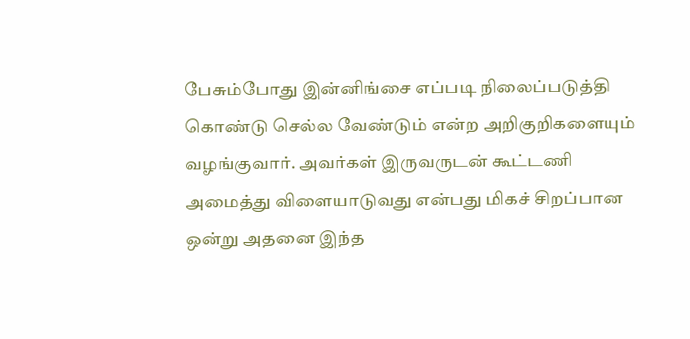பேசும்போது இன்னிங்சை எப்படி நிலைப்படுத்தி கொண்டு செல்ல வேண்டும் என்ற அறிகுறிகளையும் வழங்குவார். அவர்கள் இருவருடன் கூட்டணி அமைத்து விளையாடுவது என்பது மிகச் சிறப்பான ஒன்று அதனை இந்த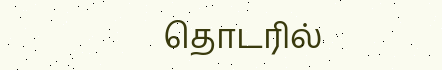தொடரில்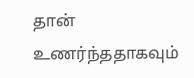தான் உணர்ந்ததாகவும்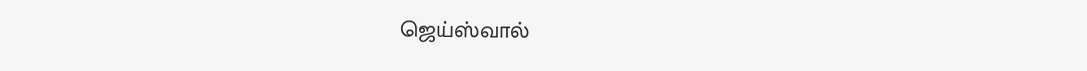ஜெய்ஸ்வால்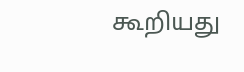கூறியது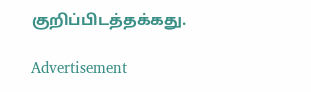குறிப்பிடத்தக்கது.

Advertisement